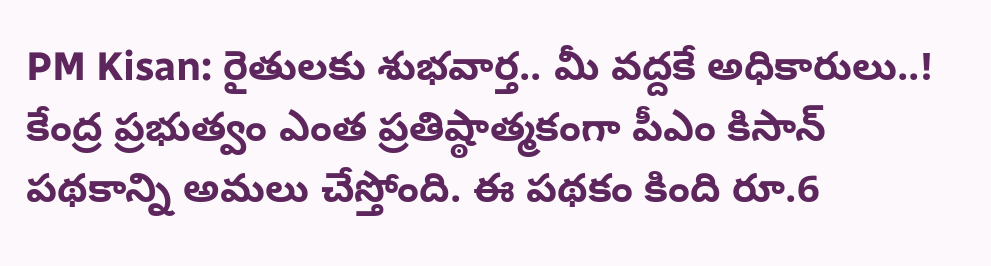PM Kisan: రైతులకు శుభవార్త.. మీ వద్దకే అధికారులు..!
కేంద్ర ప్రభుత్వం ఎంత ప్రతిష్ఠాత్మకంగా పీఎం కిసాన్ పథకాన్ని అమలు చేస్తోంది. ఈ పథకం కింది రూ.6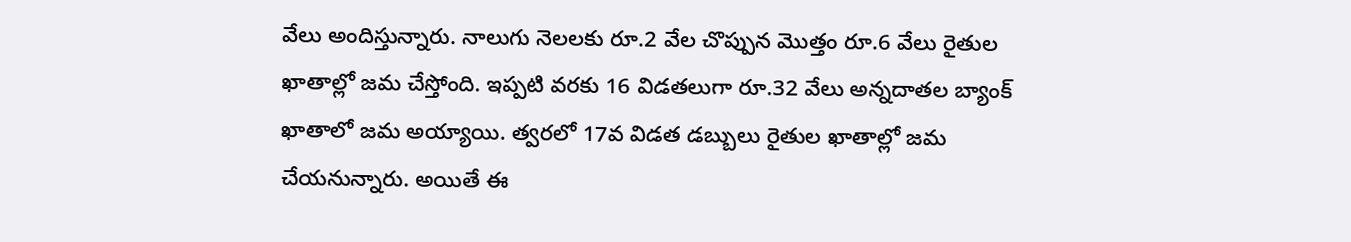వేలు అందిస్తున్నారు. నాలుగు నెలలకు రూ.2 వేల చొప్పున మొత్తం రూ.6 వేలు రైతుల ఖాతాల్లో జమ చేస్తోంది. ఇప్పటి వరకు 16 విడతలుగా రూ.32 వేలు అన్నదాతల బ్యాంక్ ఖాతాలో జమ అయ్యాయి. త్వరలో 17వ విడత డబ్బులు రైతుల ఖాతాల్లో జమ చేయనున్నారు. అయితే ఈ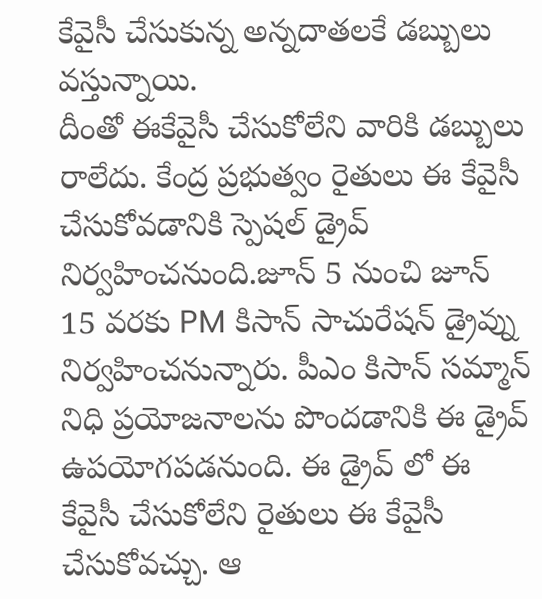కేవైసీ చేసుకున్న అన్నదాతలకే డబ్బులు వస్తున్నాయి.
దీంతో ఈకేవైసీ చేసుకోలేని వారికి డబ్బులు రాలేదు. కేంద్ర ప్రభుత్వం రైతులు ఈ కేవైసీ చేసుకోవడానికి స్పెషల్ డ్రైవ్ నిర్వహించనుంది.జూన్ 5 నుంచి జూన్ 15 వరకు PM కిసాన్ సాచురేషన్ డ్రైవ్ను నిర్వహించనున్నారు. పీఎం కిసాన్ సమ్మాన్ నిధి ప్రయోజనాలను పొందడానికి ఈ డ్రైవ్ ఉపయోగపడనుంది. ఈ డ్రైవ్ లో ఈ కేవైసీ చేసుకోలేని రైతులు ఈ కేవైసీ చేసుకోవచ్చు. ఆ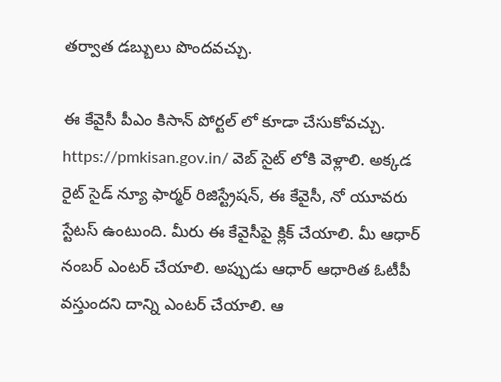తర్వాత డబ్బులు పొందవచ్చు.

ఈ కేవైసీ పీఎం కిసాన్ పోర్టల్ లో కూడా చేసుకోవచ్చు. https://pmkisan.gov.in/ వెబ్ సైట్ లోకి వెళ్లాలి. అక్కడ రైట్ సైడ్ న్యూ ఫార్మర్ రిజిస్ట్రేషన్, ఈ కేవైసీ, నో యూవరు స్టేటస్ ఉంటుంది. మీరు ఈ కేవైసీపై క్లిక్ చేయాలి. మీ ఆధార్ నంబర్ ఎంటర్ చేయాలి. అప్పుడు ఆధార్ ఆధారిత ఓటీపీ వస్తుందని దాన్ని ఎంటర్ చేయాలి. ఆ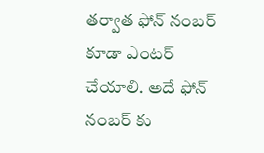తర్వాత ఫోన్ నంబర్ కూడా ఎంటర్ చేయాలి. అదే ఫోన్ నంబర్ కు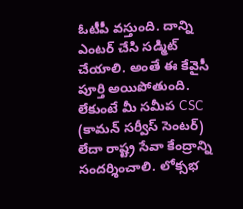ఓటీపీ వస్తుంది. దాన్ని ఎంటర్ చేసి సడ్మిట్ చేయాలి. అంతే ఈ కేవైసీ పూర్తి అయిపోతుంది.
లేకుంటే మీ సమీప CSC (కామన్ సర్వీస్ సెంటర్) లేదా రాష్ట్ర సేవా కేంద్రాన్ని సందర్శించాలి. లోక్సభ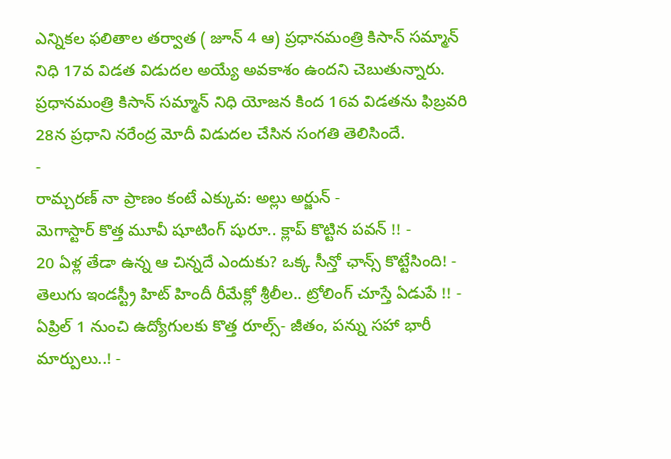ఎన్నికల ఫలితాల తర్వాత ( జూన్ 4 ఆ) ప్రధానమంత్రి కిసాన్ సమ్మాన్ నిధి 17వ విడత విడుదల అయ్యే అవకాశం ఉందని చెబుతున్నారు. ప్రధానమంత్రి కిసాన్ సమ్మాన్ నిధి యోజన కింద 16వ విడతను ఫిబ్రవరి 28న ప్రధాని నరేంద్ర మోదీ విడుదల చేసిన సంగతి తెలిసిందే.
-
రామ్చరణ్ నా ప్రాణం కంటే ఎక్కువ: అల్లు అర్జున్ -
మెగాస్టార్ కొత్త మూవీ షూటింగ్ షురూ.. క్లాప్ కొట్టిన పవన్ !! -
20 ఏళ్ల తేడా ఉన్న ఆ చిన్నదే ఎందుకు? ఒక్క సీన్తో ఛాన్స్ కొట్టేసింది! -
తెలుగు ఇండస్ట్రీ హిట్ హిందీ రీమేక్లో శ్రీలీల.. ట్రోలింగ్ చూస్తే ఏడుపే !! -
ఏప్రిల్ 1 నుంచి ఉద్యోగులకు కొత్త రూల్స్- జీతం, పన్ను సహా భారీ మార్పులు..! -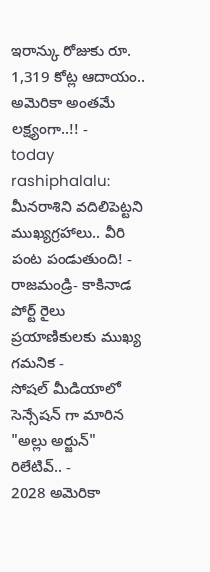ఇరాన్కు రోజుకు రూ. 1,319 కోట్ల ఆదాయం.. అమెరికా అంతమే లక్ష్యంగా..!! -
today rashiphalalu: మీనరాశిని వదిలిపెట్టని ముఖ్యగ్రహాలు.. వీరి పంట పండుతుంది! -
రాజమండ్రి- కాకినాడ పోర్ట్ రైలు ప్రయాణికులకు ముఖ్య గమనిక -
సోషల్ మీడియాలో సెన్సేషన్ గా మారిన "అల్లు అర్జున్" రిలేటివ్.. -
2028 అమెరికా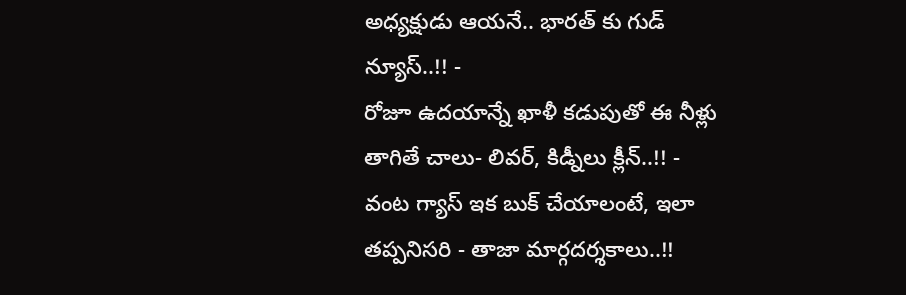అధ్యక్షుడు ఆయనే.. భారత్ కు గుడ్ న్యూస్..!! -
రోజూ ఉదయాన్నే ఖాళీ కడుపుతో ఈ నీళ్లు తాగితే చాలు- లివర్, కిడ్నీలు క్లీన్..!! -
వంట గ్యాస్ ఇక బుక్ చేయాలంటే, ఇలా తప్పనిసరి - తాజా మార్గదర్శకాలు..!!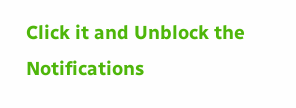Click it and Unblock the Notifications